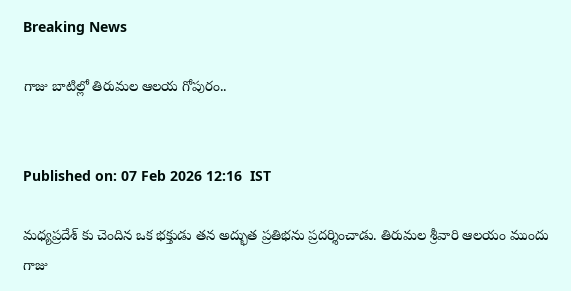Breaking News

గాజు బాటిల్లో తిరుమల ఆలయ గోపురం..


Published on: 07 Feb 2026 12:16  IST

మధ్యప్రదేశ్ కు చెందిన ఒక భక్తుడు తన అద్భుత ప్రతిభను ప్రదర్శించాడు. తిరుమల శ్రీవారి ఆలయం ముందు గాజు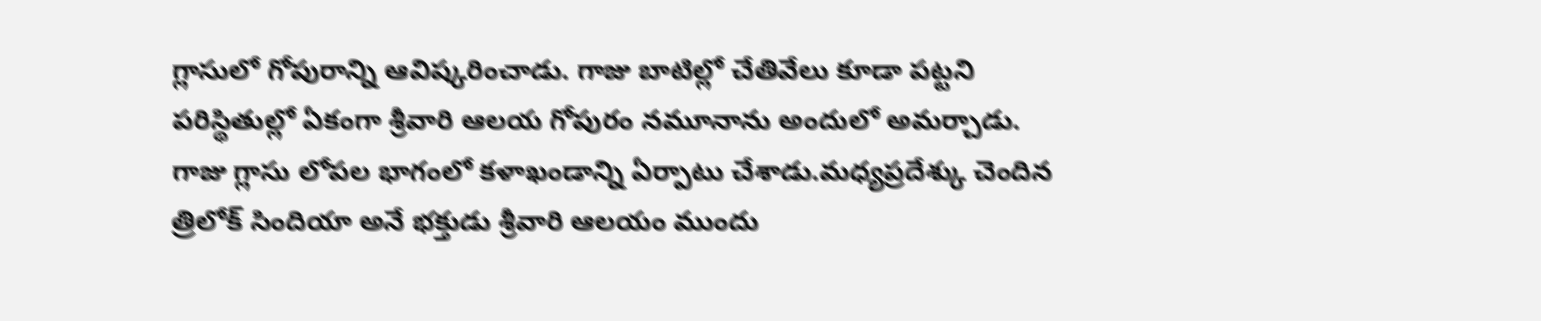గ్లాసులో గోపురాన్ని ఆవిష్కరించాడు. గాజు బాటిల్లో చేతివేలు కూడా పట్టని పరిస్థితుల్లో ఏకంగా శ్రీవారి ఆలయ గోపురం నమూనాను అందులో అమర్చాడు. గాజు గ్లాసు లోపల భాగంలో కళాఖండాన్ని ఏర్పాటు చేశాడు.మధ్యప్రదేశ్కు చెందిన త్రిలోక్ సిందియా అనే భక్తుడు శ్రీవారి ఆలయం ముందు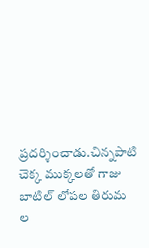ప్రదర్శించాడు.చిన్నపాటి చెక్క ముక్కలతో గాజు బాటిల్ లోపల తిరుమ ల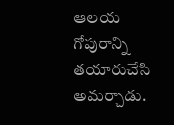ఆలయ గోపురాన్ని తయారుచేసి అమర్చాడు.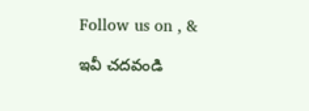Follow us on , &

ఇవీ చదవండి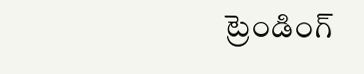ట్రెండింగ్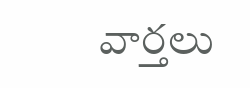వార్తలు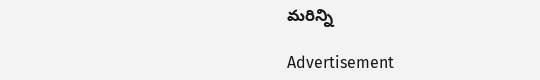మరిన్ని

Advertisement